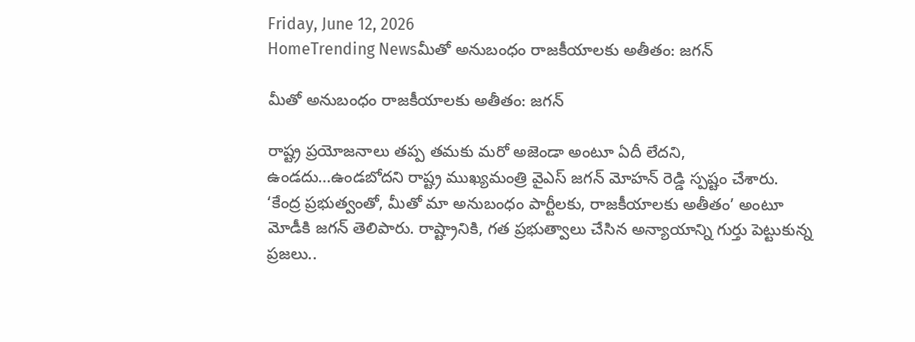Friday, June 12, 2026
HomeTrending Newsమీతో అనుబంధం రాజకీయాలకు అతీతం: జగన్

మీతో అనుబంధం రాజకీయాలకు అతీతం: జగన్

రాష్ట్ర ప్రయోజనాలు తప్ప తమకు మరో అజెండా అంటూ ఏదీ లేదని, ఉండదు…ఉండబోదని రాష్ట్ర ముఖ్యమంత్రి వైఎస్ జగన్ మోహన్ రెడ్డి స్పష్టం చేశారు. ‘కేంద్ర ప్రభుత్వంతో, మీతో మా అనుబంధం పార్టీలకు, రాజకీయాలకు అతీతం’ అంటూ మోడీకి జగన్ తెలిపారు. రాష్ట్రానికి, గత ప్రభుత్వాలు చేసిన అన్యాయాన్ని గుర్తు పెట్టుకున్న ప్రజలు..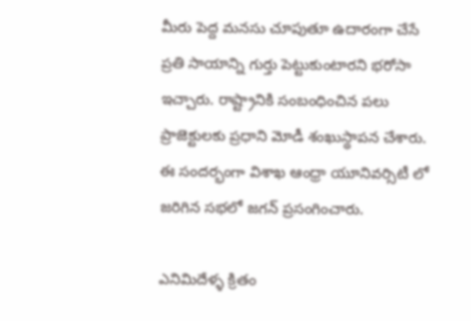మీరు పెద్ద మనసు చూపుతూ ఉదారంగా చేసే ప్రతి సాయాన్ని గుర్తు పెట్టుకుంటారని భరోసా ఇచ్చారు. రాష్ట్రానికి సంబంధించిన పలు ప్రాజెక్టులకు ప్రధాని మోడీ శంఖుస్థాపన చేశారు. ఈ సందర్భంగా విశాఖ ఆంధ్రా యూనివర్సిటీ లో జరిగిన సభలో జగన్ ప్రసంగించారు.

ఎనిమిదేళ్ళ క్రితం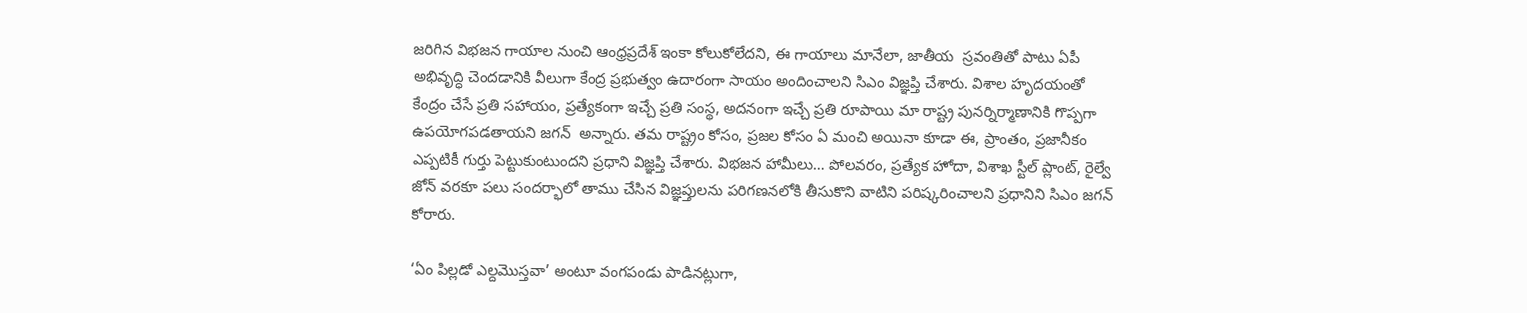జరిగిన విభజన గాయాల నుంచి ఆంధ్రప్రదేశ్ ఇంకా కోలుకోలేదని, ఈ గాయాలు మానేలా, జాతీయ  స్రవంతితో పాటు ఏపీ అభివృద్ధి చెందడానికి వీలుగా కేంద్ర ప్రభుత్వం ఉదారంగా సాయం అందించాలని సిఎం విజ్ఞప్తి చేశారు. విశాల హృదయంతో కేంద్రం చేసే ప్రతి సహాయం, ప్రత్యేకంగా ఇచ్చే ప్రతి సంస్థ, అదనంగా ఇచ్చే ప్రతి రూపాయి మా రాష్ట్ర పునర్నిర్మాణానికి గొప్పగా ఉపయోగపడతాయని జగన్  అన్నారు. తమ రాష్ట్రం కోసం, ప్రజల కోసం ఏ మంచి అయినా కూడా ఈ, ప్రాంతం, ప్రజానీకం ఎప్పటికీ గుర్తు పెట్టుకుంటుందని ప్రధాని విజ్ఞప్తి చేశారు. విభజన హామీలు… పోలవరం, ప్రత్యేక హోదా, విశాఖ స్టీల్ ప్లాంట్, రైల్వే జోన్ వరకూ పలు సందర్భాలో తాము చేసిన విజ్ఞప్తులను పరిగణనలోకి తీసుకొని వాటిని పరిష్కరించాలని ప్రధానిని సిఎం జగన్ కోరారు.

‘ఏం పిల్లడో ఎల్దమొస్తవా’ అంటూ వంగపండు పాడినట్లుగా,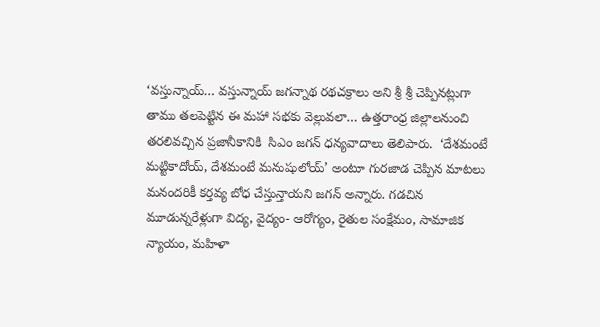‘వస్తున్నాయ్… వస్తున్నాయ్ జగన్నాథ రథచక్రాలు అని శ్రీ శ్రీ చెప్పినట్లుగా తాము తలపెట్టిన ఈ మహా సభకు వెల్లువలా… ఉత్తరాంధ్ర జిల్లాలనుంచి తరలివచ్చిన ప్రజానీకానికి  సిఎం జగన్ ధన్యవాదాలు తెలిపారు.  ‘దేశమంటే మట్టికాదోయ్, దేశమంటే మనుషులోయ్’ అంటూ గురజాడ చెప్పిన మాటలు మనందరికీ కర్తవ్య బోధ చేస్తున్తాయని జగన్ అన్నారు. గడచిన మూడున్నరేళ్లుగా విద్య, వైద్యం- ఆరోగ్యం, రైతుల సంక్షేమం, సామాజిక న్యాయం, మహిళా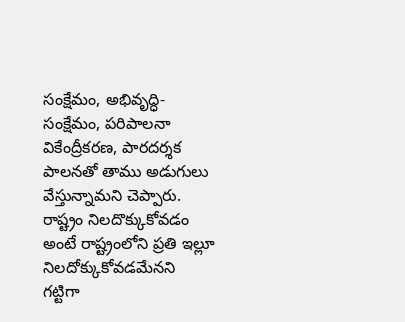సంక్షేమం, అభివృద్ధి- సంక్షేమం, పరిపాలనా వికేంద్రీకరణ, పారదర్శక పాలనతో తాము అడుగులు వేస్తున్నామని చెప్పారు. రాష్ట్రం నిలదొక్కుకోవడం అంటే రాష్ట్రంలోని ప్రతి ఇల్లూ నిలదోక్కుకోవడమేనని గట్టిగా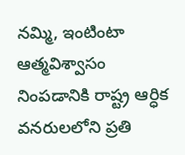నమ్మి, ఇంటింటా ఆత్మవిశ్వాసం నింపడానికి రాష్ట్ర ఆర్ధిక వనరులలోని ప్రతి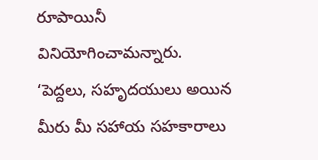రూపాయినీ వినియోగించామన్నారు. ‘పెద్దలు, సహృదయులు అయిన మీరు మీ సహాయ సహకారాలు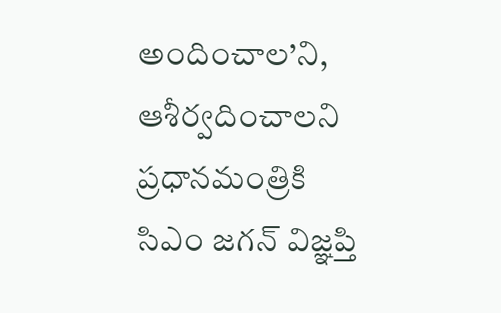అందించాల’ని, ఆశీర్వదించాలని ప్రధానమంత్రికి సిఎం జగన్ విజ్ఞప్తి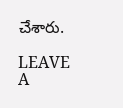చేశారు.

LEAVE A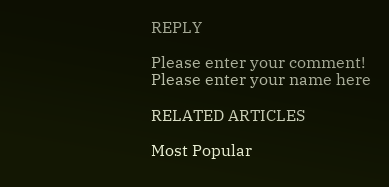REPLY

Please enter your comment!
Please enter your name here

RELATED ARTICLES

Most Popular